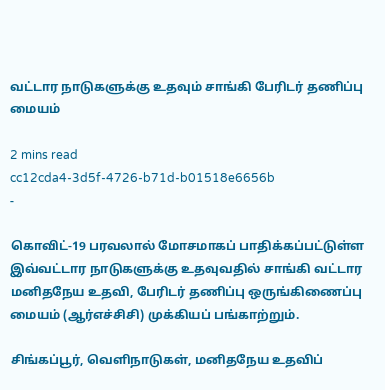வட்டார நாடுகளுக்கு உதவும் சாங்கி பேரிடர் தணிப்பு மையம்

2 mins read
cc12cda4-3d5f-4726-b71d-b01518e6656b
-

கொவிட்-19 பரவலால் மோசமாகப் பாதிக்கப்பட்டுள்ள இவ்வட்டார நாடுகளுக்கு உதவுவதில் சாங்கி வட்டார மனிதநேய உதவி, பேரிடர் தணிப்பு ஒருங்கிணைப்பு மையம் (ஆர்எச்சிசி) முக்கியப் பங்காற்றும்.

சிங்கப்பூர், வெளிநாடுகள், மனிதநேய உதவிப்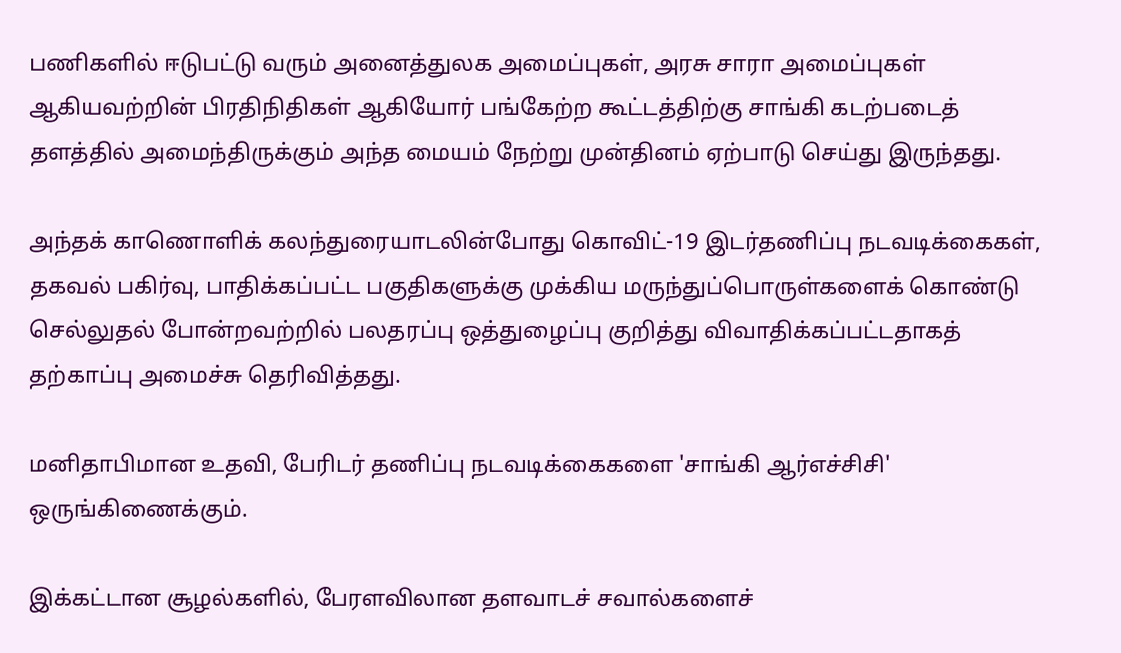பணிகளில் ஈடுபட்டு வரும் அனைத்துலக அமைப்புகள், அரசு சாரா அமைப்புகள் ஆகியவற்றின் பிரதிநிதிகள் ஆகியோர் பங்கேற்ற கூட்டத்திற்கு சாங்கி கடற்படைத் தளத்தில் அமைந்திருக்கும் அந்த மையம் நேற்று முன்தினம் ஏற்பாடு செய்து இருந்தது.

அந்தக் காணொளிக் கலந்துரையாடலின்போது கொவிட்-19 இடர்தணிப்பு நடவடிக்கைகள், தகவல் பகிர்வு, பாதிக்கப்பட்ட பகுதிகளுக்கு முக்கிய மருந்துப்பொருள்களைக் கொண்டு செல்லுதல் போன்றவற்றில் பலதரப்பு ஒத்துழைப்பு குறித்து விவாதிக்கப்பட்டதாகத் தற்காப்பு அமைச்சு தெரிவித்தது.

மனிதாபிமான உதவி, பேரிடர் தணிப்பு நடவடிக்கைகளை 'சாங்கி ஆர்எச்சிசி' ஒருங்கிணைக்கும்.

இக்கட்டான சூழல்களில், பேரளவிலான தளவாடச் சவால்களைச்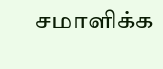சமாளிக்க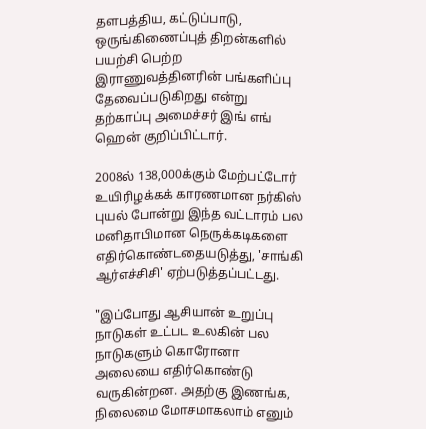தளபத்திய, கட்டுப்பாடு, ஒருங்கிணைப்புத் திறன்களில் பயற்சி பெற்ற இராணுவத்தினரின் பங்களிப்பு தேவைப்படுகிறது என்று தற்காப்பு அமைச்சர் இங் எங் ஹென் குறிப்பிட்டார்.

2008ல் 138,000க்கும் மேற்பட்டோர் உயிரிழக்கக் காரணமான நர்கிஸ் புயல் போன்று இந்த வட்டாரம் பல மனிதாபிமான நெருக்கடிகளை எதிர்கொண்டதையடுத்து, 'சாங்கி ஆர்எச்சிசி' ஏற்படுத்தப்பட்டது.

"இப்போது ஆசியான் உறுப்பு நாடுகள் உட்பட உலகின் பல நாடுகளும் கொரோனா அலையை எதிர்கொண்டு வருகின்றன. அதற்கு இணங்க, நிலைமை மோசமாகலாம் எனும்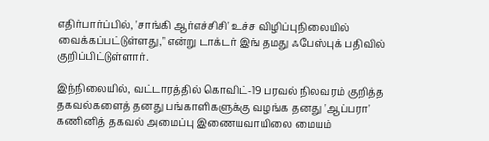எதிர்பார்ப்பில், 'சாங்கி ஆர்எச்சிசி' உச்ச விழிப்புநிலையில் வைக்கப்பட்டுள்ளது," என்று டாக்டர் இங் தமது ஃபேஸ்புக் பதிவில் குறிப்பிட்டுள்ளார்.

இந்நிலையில், வட்டாரத்தில் கொவிட்-19 பரவல் நிலவரம் குறித்த தகவல்களைத் தனது பங்காளிகளுக்கு வழங்க தனது 'ஆப்பரா' கணினித் தகவல் அமைப்பு இணையவாயிலை மையம்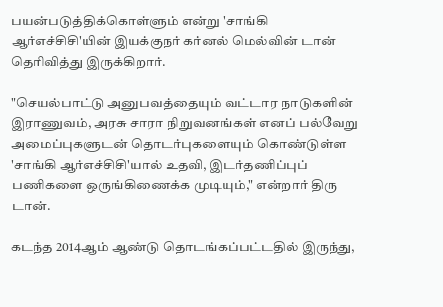பயன்படுத்திக்கொள்ளும் என்று 'சாங்கி ஆர்எச்சிசி'யின் இயக்குநர் கர்னல் மெல்வின் டான் தெரிவித்து இருக்கிறார்.

"செயல்பாட்டு அனுபவத்தையும் வட்டார நாடுகளின் இராணுவம், அரசு சாரா நிறுவனங்கள் எனப் பல்வேறு அமைப்புகளுடன் தொடர்புகளையும் கொண்டுள்ள 'சாங்கி ஆர்எச்சிசி'யால் உதவி, இடர்தணிப்புப் பணிகளை ஒருங்கிணைக்க முடியும்," என்றார் திரு டான்.

கடந்த 2014ஆம் ஆண்டு தொடங்கப்பட்டதில் இருந்து,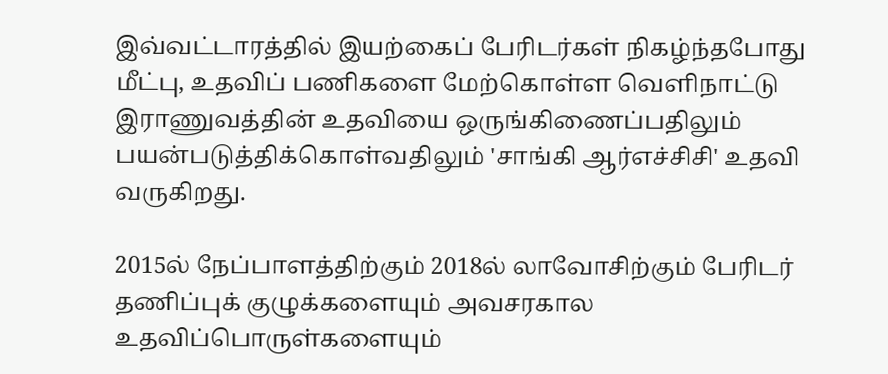இவ்வட்டாரத்தில் இயற்கைப் பேரிடர்கள் நிகழ்ந்தபோது மீட்பு, உதவிப் பணிகளை மேற்கொள்ள வெளிநாட்டு இராணுவத்தின் உதவியை ஒருங்கிணைப்பதிலும் பயன்படுத்திக்கொள்வதிலும் 'சாங்கி ஆர்எச்சிசி' உதவி வருகிறது.

2015ல் நேப்பாளத்திற்கும் 2018ல் லாவோசிற்கும் பேரிடர் தணிப்புக் குழுக்களையும் அவசரகால உதவிப்பொருள்களையும்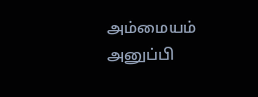அம்மையம் அனுப்பி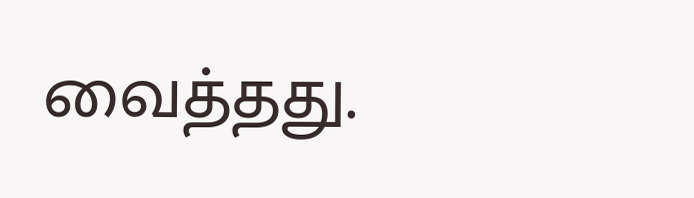வைத்தது.